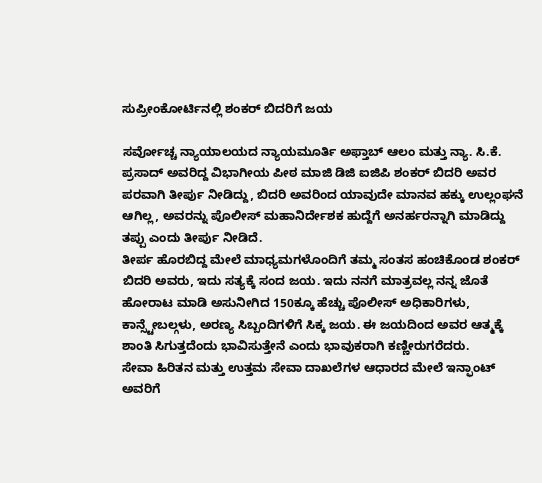ಸುಪ್ರೀಂಕೋರ್ಟಿನಲ್ಲಿ ಶಂಕರ್ ಬಿದರಿಗೆ ಜಯ

ಸರ್ವೋಚ್ಚ ನ್ಯಾಯಾಲಯದ ನ್ಯಾಯಮೂರ್ತಿ ಅಫ್ತಾಬ್ ಆಲಂ ಮತ್ತು ನ್ಯಾ. ಸಿ.ಕೆ. ಪ್ರಸಾದ್ ಅವರಿದ್ದ ವಿಭಾಗೀಯ ಪೀಠ ಮಾಜಿ ಡಿಜಿ ಐಜಿಪಿ ಶಂಕರ್ ಬಿದರಿ ಅವರ ಪರವಾಗಿ ತೀರ್ಪು ನೀಡಿದ್ದು, ಬಿದರಿ ಅವರಿಂದ ಯಾವುದೇ ಮಾನವ ಹಕ್ಕು ಉಲ್ಲಂಘನೆ ಆಗಿಲ್ಲ, ಅವರನ್ನು ಪೊಲೀಸ್ ಮಹಾನಿರ್ದೇಶಕ ಹುದ್ದೆಗೆ ಅನರ್ಹರನ್ನಾಗಿ ಮಾಡಿದ್ದು ತಪ್ಪು ಎಂದು ತೀರ್ಪು ನೀಡಿದೆ.
ತೀರ್ಪ ಹೊರಬಿದ್ದ ಮೇಲೆ ಮಾಧ್ಯಮಗಳೊಂದಿಗೆ ತಮ್ಮ ಸಂತಸ ಹಂಚಿಕೊಂಡ ಶಂಕರ್ ಬಿದರಿ ಅವರು, ಇದು ಸತ್ಯಕ್ಕೆ ಸಂದ ಜಯ. ಇದು ನನಗೆ ಮಾತ್ರವಲ್ಲ ನನ್ನ ಜೊತೆ ಹೋರಾಟ ಮಾಡಿ ಅಸುನೀಗಿದ 150ಕ್ಕೂ ಹೆಚ್ಚು ಪೊಲೀಸ್ ಅಧಿಕಾರಿಗಳು, ಕಾನ್ಸ್ಟೇಬಲ್ಗಳು, ಅರಣ್ಯ ಸಿಬ್ಬಂದಿಗಳಿಗೆ ಸಿಕ್ಕ ಜಯ. ಈ ಜಯದಿಂದ ಅವರ ಆತ್ಮಕ್ಕೆ ಶಾಂತಿ ಸಿಗುತ್ತದೆಂದು ಭಾವಿಸುತ್ತೇನೆ ಎಂದು ಭಾವುಕರಾಗಿ ಕಣ್ಣೀರುಗರೆದರು.
ಸೇವಾ ಹಿರಿತನ ಮತ್ತು ಉತ್ತಮ ಸೇವಾ ದಾಖಲೆಗಳ ಆಧಾರದ ಮೇಲೆ ಇನ್ಫಾಂಟ್ ಅವರಿಗೆ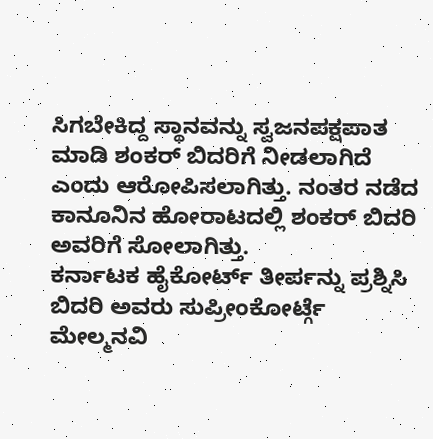ಸಿಗಬೇಕಿದ್ದ ಸ್ಥಾನವನ್ನು ಸ್ವಜನಪಕ್ಷಪಾತ ಮಾಡಿ ಶಂಕರ್ ಬಿದರಿಗೆ ನೀಡಲಾಗಿದೆ ಎಂದು ಆರೋಪಿಸಲಾಗಿತ್ತು. ನಂತರ ನಡೆದ ಕಾನೂನಿನ ಹೋರಾಟದಲ್ಲಿ ಶಂಕರ್ ಬಿದರಿ ಅವರಿಗೆ ಸೋಲಾಗಿತ್ತು.
ಕರ್ನಾಟಕ ಹೈಕೋರ್ಟ್ ತೀರ್ಪನ್ನು ಪ್ರಶ್ನಿಸಿ ಬಿದರಿ ಅವರು ಸುಪ್ರೀಂಕೋರ್ಟ್ಗೆ ಮೇಲ್ಮನವಿ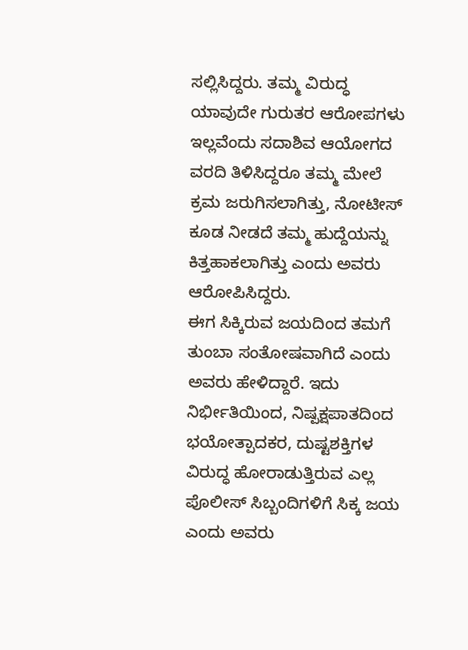ಸಲ್ಲಿಸಿದ್ದರು. ತಮ್ಮ ವಿರುದ್ಧ ಯಾವುದೇ ಗುರುತರ ಆರೋಪಗಳು ಇಲ್ಲವೆಂದು ಸದಾಶಿವ ಆಯೋಗದ ವರದಿ ತಿಳಿಸಿದ್ದರೂ ತಮ್ಮ ಮೇಲೆ ಕ್ರಮ ಜರುಗಿಸಲಾಗಿತ್ತು, ನೋಟೀಸ್ ಕೂಡ ನೀಡದೆ ತಮ್ಮ ಹುದ್ದೆಯನ್ನು ಕಿತ್ತಹಾಕಲಾಗಿತ್ತು ಎಂದು ಅವರು ಆರೋಪಿಸಿದ್ದರು.
ಈಗ ಸಿಕ್ಕಿರುವ ಜಯದಿಂದ ತಮಗೆ ತುಂಬಾ ಸಂತೋಷವಾಗಿದೆ ಎಂದು ಅವರು ಹೇಳಿದ್ದಾರೆ. ಇದು ನಿರ್ಭೀತಿಯಿಂದ, ನಿಷ್ಪಕ್ಷಪಾತದಿಂದ ಭಯೋತ್ಪಾದಕರ, ದುಷ್ಟಶಕ್ತಿಗಳ ವಿರುದ್ಧ ಹೋರಾಡುತ್ತಿರುವ ಎಲ್ಲ ಪೊಲೀಸ್ ಸಿಬ್ಬಂದಿಗಳಿಗೆ ಸಿಕ್ಕ ಜಯ ಎಂದು ಅವರು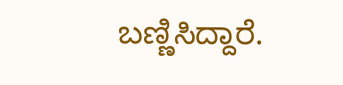ಬಣ್ಣಿಸಿದ್ದಾರೆ.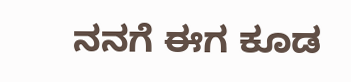ನನಗೆ ಈಗ ಕೂಡ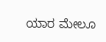ಯಾರ ಮೇಲೂ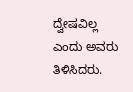ದ್ವೇಷವಿಲ್ಲ ಎಂದು ಅವರು ತಿಳಿಸಿದರು.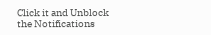Click it and Unblock the Notifications